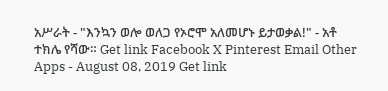አሥራት - "እንኳን ወሎ ወለጋ የኦሮሞ አለመሆኑ ይታወቃል!" - አቶ ተክሌ የሻው። Get link Facebook X Pinterest Email Other Apps - August 08, 2019 Get link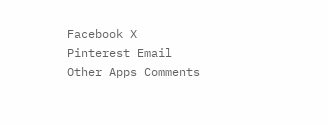Facebook X Pinterest Email Other Apps Comments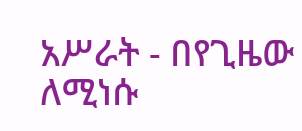አሥራት - በየጊዜው ለሚነሱ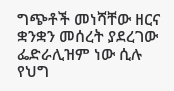ግጭቶች መነሻቸው ዘርና ቋንቋን መሰረት ያደረገው ፌድራሊዝም ነው ሲሉ የህግ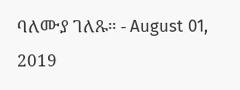ባለሙያ ገለጹ። - August 01, 2019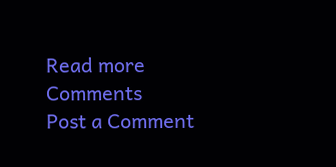Read more
Comments
Post a Comment